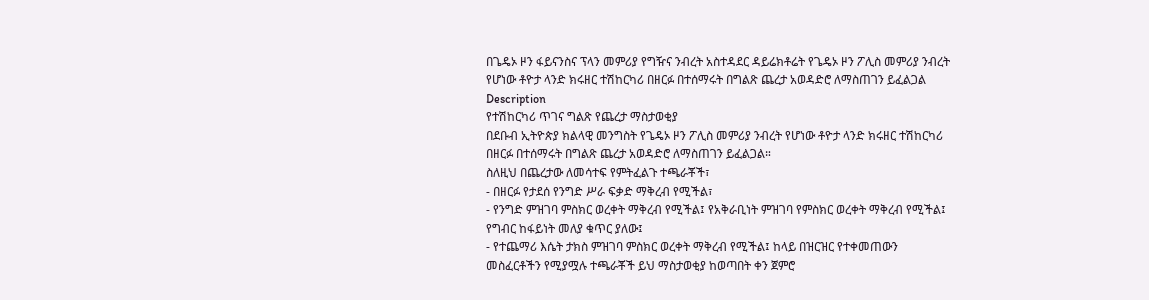በጌዴኦ ዞን ፋይናንስና ፕላን መምሪያ የግዥና ንብረት አስተዳደር ዳይሬክቶሬት የጌዴኦ ዞን ፖሊስ መምሪያ ንብረት የሆነው ቶዮታ ላንድ ክሩዘር ተሽከርካሪ በዘርፉ በተሰማሩት በግልጽ ጨረታ አወዳድሮ ለማስጠገን ይፈልጋል
Description
የተሽከርካሪ ጥገና ግልጽ የጨረታ ማስታወቂያ
በደቡብ ኢትዮጵያ ክልላዊ መንግስት የጌዴኦ ዞን ፖሊስ መምሪያ ንብረት የሆነው ቶዮታ ላንድ ክሩዘር ተሽከርካሪ በዘርፉ በተሰማሩት በግልጽ ጨረታ አወዳድሮ ለማስጠገን ይፈልጋል።
ስለዚህ በጨረታው ለመሳተፍ የምትፈልጉ ተጫራቾች፣
- በዘርፉ የታደሰ የንግድ ሥራ ፍቃድ ማቅረብ የሚችል፣
- የንግድ ምዝገባ ምስክር ወረቀት ማቅረብ የሚችል፤ የአቅራቢነት ምዝገባ የምስክር ወረቀት ማቅረብ የሚችል፤ የግብር ከፋይነት መለያ ቁጥር ያለው፤
- የተጨማሪ እሴት ታክስ ምዝገባ ምስክር ወረቀት ማቅረብ የሚችል፤ ከላይ በዝርዝር የተቀመጠውን መስፈርቶችን የሚያሟሉ ተጫራቾች ይህ ማስታወቂያ ከወጣበት ቀን ጀምሮ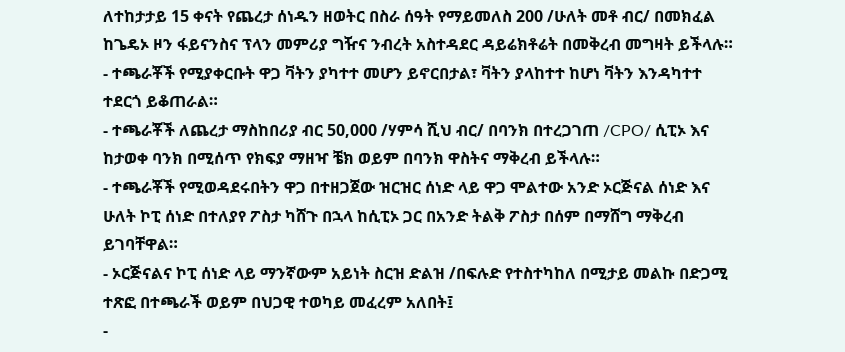ለተከታታይ 15 ቀናት የጨረታ ሰነዱን ዘወትር በስራ ሰዓት የማይመለስ 200 /ሁለት መቶ ብር/ በመክፈል ከጌዴኦ ዞን ፋይናንስና ፕላን መምሪያ ግዥና ንብረት አስተዳደር ዳይሬክቶሬት በመቅረብ መግዛት ይችላሉ።
- ተጫራቾች የሚያቀርቡት ዋጋ ቫትን ያካተተ መሆን ይኖርበታል፣ ቫትን ያላከተተ ከሆነ ቫትን እንዳካተተ ተደርጎ ይቆጠራል።
- ተጫራቾች ለጨረታ ማስከበሪያ ብር 50,000 /ሃምሳ ሺህ ብር/ በባንክ በተረጋገጠ /CPO/ ሲፒኦ እና ከታወቀ ባንክ በሚሰጥ የክፍያ ማዘዣ ቼክ ወይም በባንክ ዋስትና ማቅረብ ይችላሉ።
- ተጫራቾች የሚወዳደሩበትን ዋጋ በተዘጋጀው ዝርዝር ሰነድ ላይ ዋጋ ሞልተው አንድ ኦርጅናል ሰነድ እና ሁለት ኮፒ ሰነድ በተለያየ ፖስታ ካሸጉ በኋላ ከሲፒኦ ጋር በአንድ ትልቅ ፖስታ በሰም በማሸግ ማቅረብ ይገባቸዋል።
- ኦርጅናልና ኮፒ ሰነድ ላይ ማንኛውም አይነት ስርዝ ድልዝ /በፍሉድ የተስተካከለ በሚታይ መልኩ በድጋሚ ተጽፎ በተጫራች ወይም በህጋዊ ተወካይ መፈረም አለበት፤
-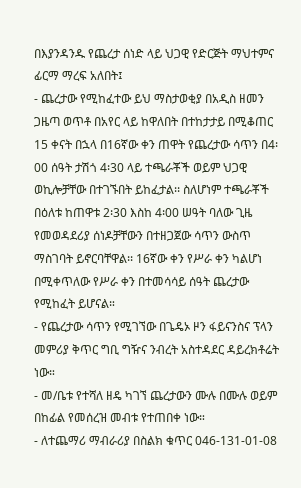በእያንዳንዱ የጨረታ ሰነድ ላይ ህጋዊ የድርጅት ማህተምና ፊርማ ማረፍ አለበት፤
- ጨረታው የሚከፈተው ይህ ማስታወቂያ በአዲስ ዘመን ጋዜጣ ወጥቶ በአየር ላይ ከዋለበት በተከታታይ በሚቆጠር 15 ቀናት በኋላ በ16ኛው ቀን ጠዋት የጨረታው ሳጥን በ4፡00 ሰዓት ታሽጎ 4፡30 ላይ ተጫራቾች ወይም ህጋዊ ወኪሎቻቸው በተገኙበት ይከፈታል፡፡ ስለሆነም ተጫራቾች በዕለቱ ከጠዋቱ 2፡30 እስከ 4፡00 ሠዓት ባለው ጊዜ የመወዳደሪያ ሰነዶቻቸውን በተዘጋጀው ሳጥን ውስጥ ማስገባት ይኖርባቸዋል፡፡ 16ኛው ቀን የሥራ ቀን ካልሆነ በሚቀጥለው የሥራ ቀን በተመሳሳይ ሰዓት ጨረታው የሚከፈት ይሆናል።
- የጨረታው ሳጥን የሚገኘው በጌዴኦ ዞን ፋይናንስና ፕላን መምሪያ ቅጥር ግቢ ግዥና ንብረት አስተዳደር ዳይረክቶሬት ነው።
- መ/ቤቱ የተሻለ ዘዴ ካገኘ ጨረታውን ሙሉ በሙሉ ወይም በከፊል የመሰረዝ መብቱ የተጠበቀ ነው።
- ለተጨማሪ ማብራሪያ በስልክ ቁጥር 046-131-01-08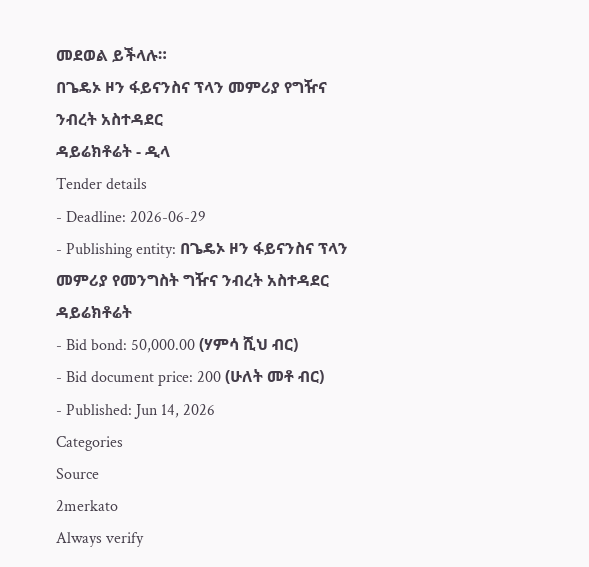መደወል ይችላሉ።
በጌዴኦ ዞን ፋይናንስና ፕላን መምሪያ የግዥና ንብረት አስተዳደር
ዳይሬክቶሬት - ዲላ
Tender details
- Deadline: 2026-06-29
- Publishing entity: በጌዴኦ ዞን ፋይናንስና ፕላን መምሪያ የመንግስት ግዥና ንብረት አስተዳደር ዳይሬክቶሬት
- Bid bond: 50,000.00 (ሃምሳ ሺህ ብር)
- Bid document price: 200 (ሁለት መቶ ብር)
- Published: Jun 14, 2026
Categories
Source
2merkato
Always verify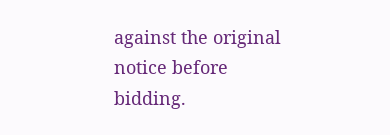against the original notice before bidding.